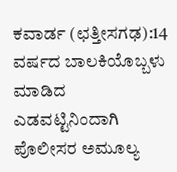ಕವಾರ್ಡ (ಛತ್ತೀಸಗಢ):14 ವರ್ಷದ ಬಾಲಕಿಯೊಬ್ಬಳು ಮಾಡಿದ ಎಡವಟ್ಟಿನಿಂದಾಗಿ ಪೊಲೀಸರ ಅಮೂಲ್ಯ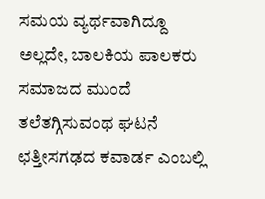ಸಮಯ ವ್ಯರ್ಥವಾಗಿದ್ದೂ ಅಲ್ಲದೇ, ಬಾಲಕಿಯ ಪಾಲಕರು ಸಮಾಜದ ಮುಂದೆ ತಲೆತಗ್ಗಿಸುವಂಥ ಘಟನೆ ಛತ್ತೀಸಗಢದ ಕವಾರ್ಡ ಎಂಬಲ್ಲಿ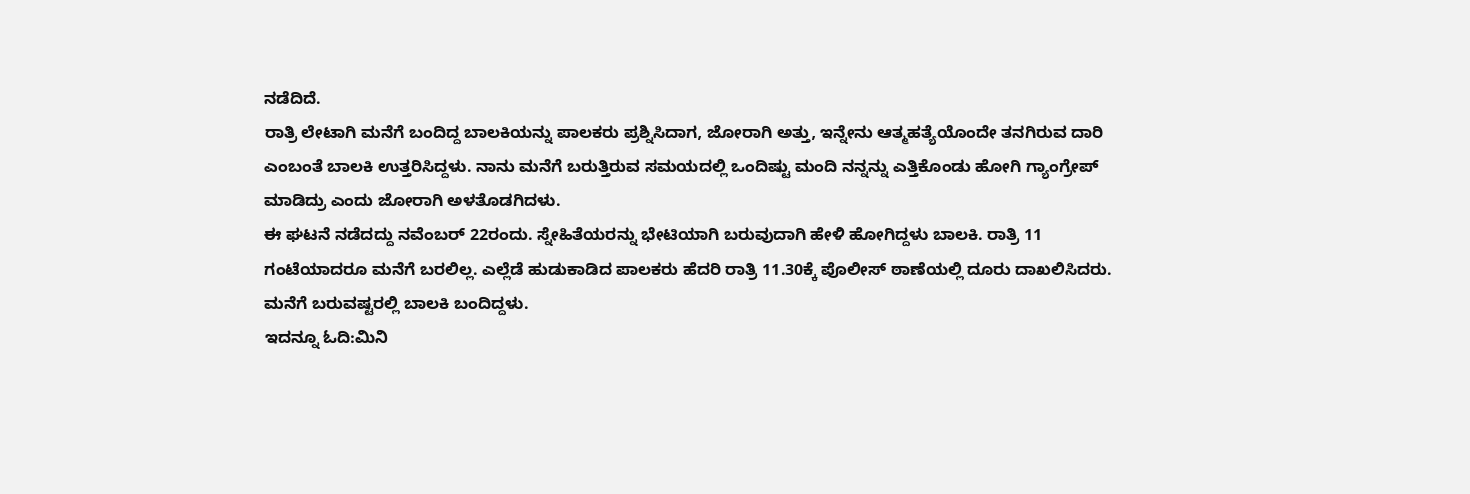ನಡೆದಿದೆ.
ರಾತ್ರಿ ಲೇಟಾಗಿ ಮನೆಗೆ ಬಂದಿದ್ದ ಬಾಲಕಿಯನ್ನು ಪಾಲಕರು ಪ್ರಶ್ನಿಸಿದಾಗ, ಜೋರಾಗಿ ಅತ್ತು, ಇನ್ನೇನು ಆತ್ಮಹತ್ಯೆಯೊಂದೇ ತನಗಿರುವ ದಾರಿ ಎಂಬಂತೆ ಬಾಲಕಿ ಉತ್ತರಿಸಿದ್ದಳು. ನಾನು ಮನೆಗೆ ಬರುತ್ತಿರುವ ಸಮಯದಲ್ಲಿ ಒಂದಿಷ್ಟು ಮಂದಿ ನನ್ನನ್ನು ಎತ್ತಿಕೊಂಡು ಹೋಗಿ ಗ್ಯಾಂಗ್ರೇಪ್ ಮಾಡಿದ್ರು ಎಂದು ಜೋರಾಗಿ ಅಳತೊಡಗಿದಳು.
ಈ ಘಟನೆ ನಡೆದದ್ದು ನವೆಂಬರ್ 22ರಂದು. ಸ್ನೇಹಿತೆಯರನ್ನು ಭೇಟಿಯಾಗಿ ಬರುವುದಾಗಿ ಹೇಳಿ ಹೋಗಿದ್ದಳು ಬಾಲಕಿ. ರಾತ್ರಿ 11 ಗಂಟೆಯಾದರೂ ಮನೆಗೆ ಬರಲಿಲ್ಲ. ಎಲ್ಲೆಡೆ ಹುಡುಕಾಡಿದ ಪಾಲಕರು ಹೆದರಿ ರಾತ್ರಿ 11.30ಕ್ಕೆ ಪೊಲೀಸ್ ಠಾಣೆಯಲ್ಲಿ ದೂರು ದಾಖಲಿಸಿದರು. ಮನೆಗೆ ಬರುವಷ್ಟರಲ್ಲಿ ಬಾಲಕಿ ಬಂದಿದ್ದಳು.
ಇದನ್ನೂ ಓದಿ:ಮಿನಿ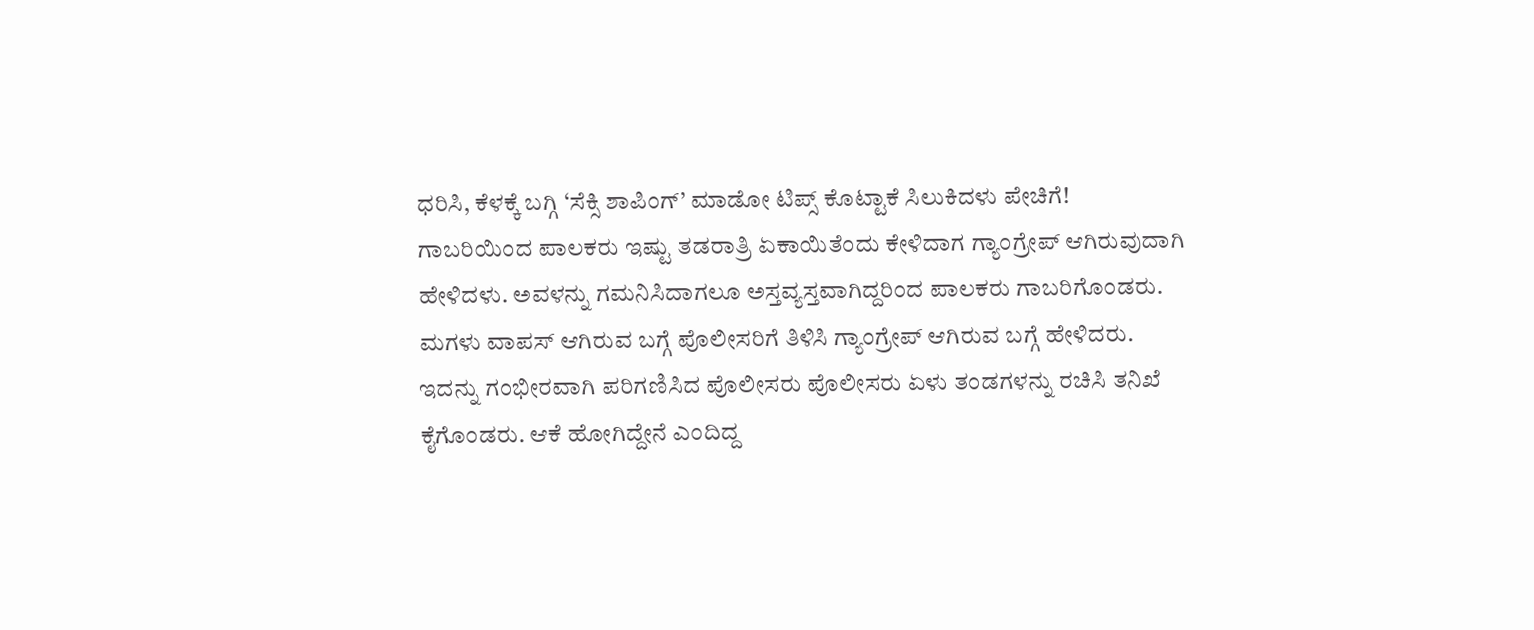ಧರಿಸಿ, ಕೆಳಕ್ಕೆ ಬಗ್ಗಿ ‘ಸೆಕ್ಸಿ ಶಾಪಿಂಗ್’ ಮಾಡೋ ಟಿಪ್ಸ್ ಕೊಟ್ಟಾಕೆ ಸಿಲುಕಿದಳು ಪೇಚಿಗೆ!
ಗಾಬರಿಯಿಂದ ಪಾಲಕರು ಇಷ್ಟು ತಡರಾತ್ರಿ ಏಕಾಯಿತೆಂದು ಕೇಳಿದಾಗ ಗ್ಯಾಂಗ್ರೇಪ್ ಆಗಿರುವುದಾಗಿ ಹೇಳಿದಳು. ಅವಳನ್ನು ಗಮನಿಸಿದಾಗಲೂ ಅಸ್ತವ್ಯಸ್ತವಾಗಿದ್ದರಿಂದ ಪಾಲಕರು ಗಾಬರಿಗೊಂಡರು.
ಮಗಳು ವಾಪಸ್ ಆಗಿರುವ ಬಗ್ಗೆ ಪೊಲೀಸರಿಗೆ ತಿಳಿಸಿ ಗ್ಯಾಂಗ್ರೇಪ್ ಆಗಿರುವ ಬಗ್ಗೆ ಹೇಳಿದರು. ಇದನ್ನು ಗಂಭೀರವಾಗಿ ಪರಿಗಣಿಸಿದ ಪೊಲೀಸರು ಪೊಲೀಸರು ಏಳು ತಂಡಗಳನ್ನು ರಚಿಸಿ ತನಿಖೆ ಕೈಗೊಂಡರು. ಆಕೆ ಹೋಗಿದ್ದೇನೆ ಎಂದಿದ್ದ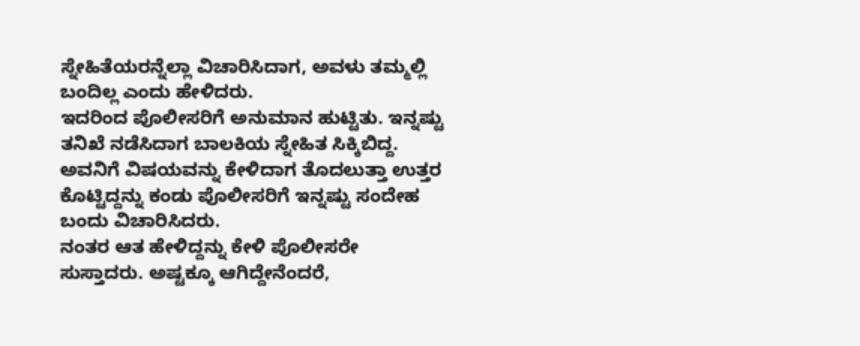ಸ್ನೇಹಿತೆಯರನ್ನೆಲ್ಲಾ ವಿಚಾರಿಸಿದಾಗ, ಅವಳು ತಮ್ಮಲ್ಲಿ ಬಂದಿಲ್ಲ ಎಂದು ಹೇಳಿದರು.
ಇದರಿಂದ ಪೊಲೀಸರಿಗೆ ಅನುಮಾನ ಹುಟ್ಟಿತು. ಇನ್ನಷ್ಟು ತನಿಖೆ ನಡೆಸಿದಾಗ ಬಾಲಕಿಯ ಸ್ನೇಹಿತ ಸಿಕ್ಕಿಬಿದ್ದ. ಅವನಿಗೆ ವಿಷಯವನ್ನು ಕೇಳಿದಾಗ ತೊದಲುತ್ತಾ ಉತ್ತರ ಕೊಟ್ಟಿದ್ದನ್ನು ಕಂಡು ಪೊಲೀಸರಿಗೆ ಇನ್ನಷ್ಟು ಸಂದೇಹ ಬಂದು ವಿಚಾರಿಸಿದರು.
ನಂತರ ಆತ ಹೇಳಿದ್ದನ್ನು ಕೇಳಿ ಪೊಲೀಸರೇ ಸುಸ್ತಾದರು. ಅಷ್ಟಕ್ಕೂ ಆಗಿದ್ದೇನೆಂದರೆ,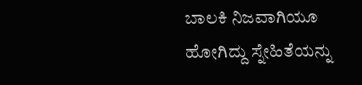ಬಾಲಕಿ ನಿಜವಾಗಿಯೂ ಹೋಗಿದ್ದು ಸ್ನೇಹಿತೆಯನ್ನು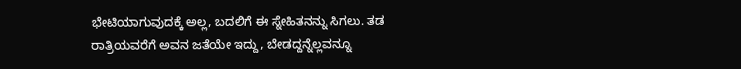ಭೇಟಿಯಾಗುವುದಕ್ಕೆ ಅಲ್ಲ, ಬದಲಿಗೆ ಈ ಸ್ನೇಹಿತನನ್ನು ಸಿಗಲು. ತಡ ರಾತ್ರಿಯವರೆಗೆ ಅವನ ಜತೆಯೇ ಇದ್ದು, ಬೇಡದ್ದನ್ನೆಲ್ಲವನ್ನೂ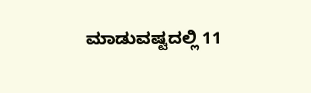ಮಾಡುವಷ್ಟದಲ್ಲಿ 11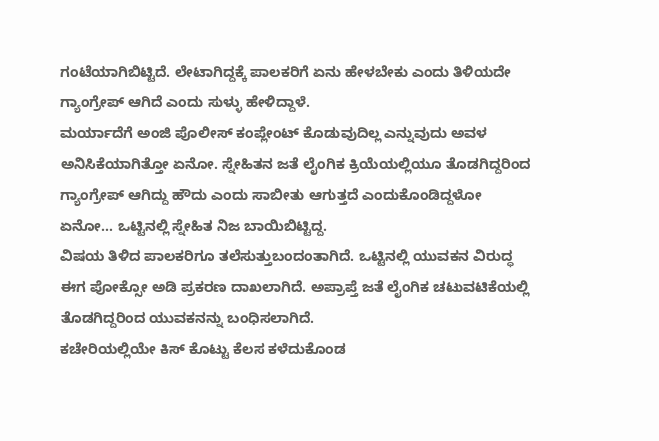ಗಂಟೆಯಾಗಿಬಿಟ್ಟಿದೆ. ಲೇಟಾಗಿದ್ದಕ್ಕೆ ಪಾಲಕರಿಗೆ ಏನು ಹೇಳಬೇಕು ಎಂದು ತಿಳಿಯದೇ ಗ್ಯಾಂಗ್ರೇಪ್ ಆಗಿದೆ ಎಂದು ಸುಳ್ಳು ಹೇಳಿದ್ದಾಳೆ.
ಮರ್ಯಾದೆಗೆ ಅಂಜಿ ಪೊಲೀಸ್ ಕಂಪ್ಲೇಂಟ್ ಕೊಡುವುದಿಲ್ಲ ಎನ್ನುವುದು ಅವಳ ಅನಿಸಿಕೆಯಾಗಿತ್ತೋ ಏನೋ. ಸ್ನೇಹಿತನ ಜತೆ ಲೈಂಗಿಕ ಕ್ರಿಯೆಯಲ್ಲಿಯೂ ತೊಡಗಿದ್ದರಿಂದ ಗ್ಯಾಂಗ್ರೇಪ್ ಆಗಿದ್ದು ಹೌದು ಎಂದು ಸಾಬೀತು ಆಗುತ್ತದೆ ಎಂದುಕೊಂಡಿದ್ದಳೋ ಏನೋ… ಒಟ್ಟಿನಲ್ಲಿ ಸ್ನೇಹಿತ ನಿಜ ಬಾಯಿಬಿಟ್ಟಿದ್ದ.
ವಿಷಯ ತಿಳಿದ ಪಾಲಕರಿಗೂ ತಲೆಸುತ್ತುಬಂದಂತಾಗಿದೆ. ಒಟ್ಟಿನಲ್ಲಿ ಯುವಕನ ವಿರುದ್ಧ ಈಗ ಪೋಕ್ಸೋ ಅಡಿ ಪ್ರಕರಣ ದಾಖಲಾಗಿದೆ. ಅಪ್ರಾಪ್ತೆ ಜತೆ ಲೈಂಗಿಕ ಚಟುವಟಿಕೆಯಲ್ಲಿ ತೊಡಗಿದ್ದರಿಂದ ಯುವಕನನ್ನು ಬಂಧಿಸಲಾಗಿದೆ.
ಕಚೇರಿಯಲ್ಲಿಯೇ ಕಿಸ್ ಕೊಟ್ಟು ಕೆಲಸ ಕಳೆದುಕೊಂಡ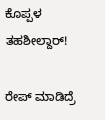ಕೊಪ್ಪಳ ತಹಶೀಲ್ದಾರ್!

ರೇಪ್ ಮಾಡಿದ್ರೆ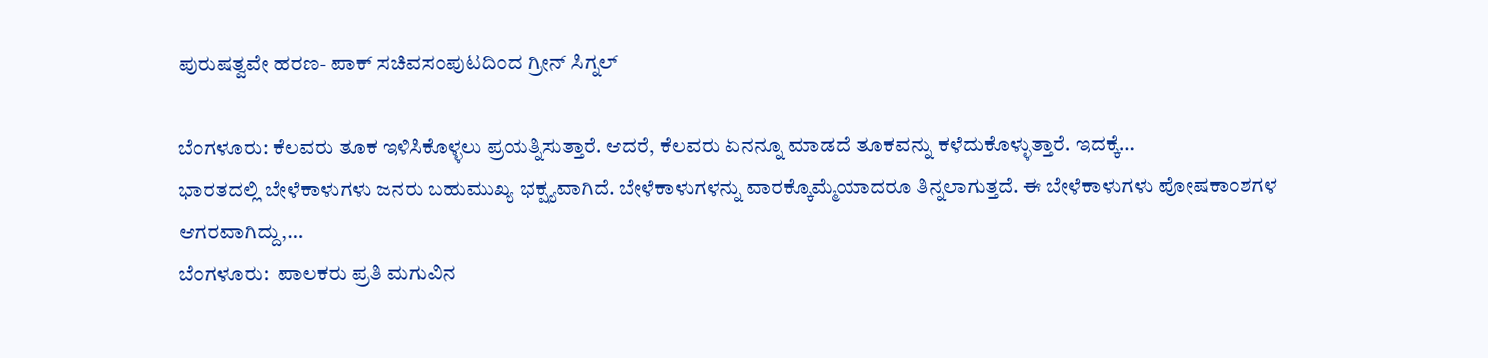ಪುರುಷತ್ವವೇ ಹರಣ- ಪಾಕ್ ಸಚಿವಸಂಪುಟದಿಂದ ಗ್ರೀನ್ ಸಿಗ್ನಲ್

ಬೆಂಗಳೂರು: ಕೆಲವರು ತೂಕ ಇಳಿಸಿಕೊಳ್ಳಲು ಪ್ರಯತ್ನಿಸುತ್ತಾರೆ. ಆದರೆ, ಕೆಲವರು ಏನನ್ನೂ ಮಾಡದೆ ತೂಕವನ್ನು ಕಳೆದುಕೊಳ್ಳುತ್ತಾರೆ. ಇದಕ್ಕೆ…
ಭಾರತದಲ್ಲಿ ಬೇಳೆಕಾಳುಗಳು ಜನರು ಬಹುಮುಖ್ಯ ಭಕ್ಷ್ಯವಾಗಿದೆ. ಬೇಳೆಕಾಳುಗಳನ್ನು ವಾರಕ್ಕೊಮ್ಮೆಯಾದರೂ ತಿನ್ನಲಾಗುತ್ತದೆ. ಈ ಬೇಳೆಕಾಳುಗಳು ಪೋಷಕಾಂಶಗಳ ಆಗರವಾಗಿದ್ದು,…
ಬೆಂಗಳೂರು:  ಪಾಲಕರು ಪ್ರತಿ ಮಗುವಿನ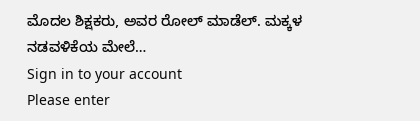ಮೊದಲ ಶಿಕ್ಷಕರು, ಅವರ ರೋಲ್ ಮಾಡೆಲ್. ಮಕ್ಕಳ ನಡವಳಿಕೆಯ ಮೇಲೆ…
Sign in to your account
Please enter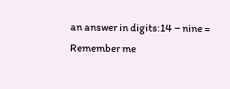an answer in digits:14 − nine =
Remember me